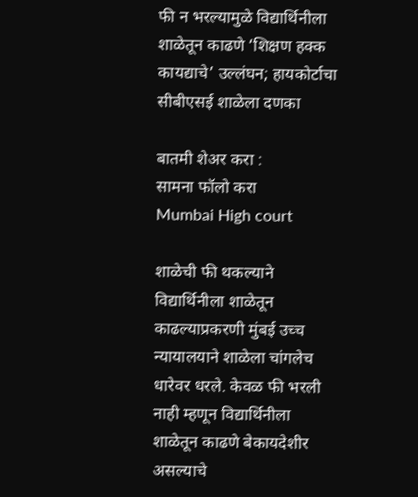फी न भरल्यामुळे विद्यार्थिनीला शाळेतून काढणे ‘शिक्षण हक्क कायद्याचे’ उल्लंघन; हायकोर्टाचा सीबीएसई शाळेला दणका

बातमी शेअर करा :
सामना फॉलो करा
Mumbai High court

शाळेची फी थकल्याने विद्यार्थिनीला शाळेतून काढल्याप्रकरणी मुंबई उच्च न्यायालयाने शाळेला चांगलेच धारेवर धरले. केवळ फी भरली नाही म्हणून विद्यार्थिनीला शाळेतून काढणे बेकायदेशीर असल्याचे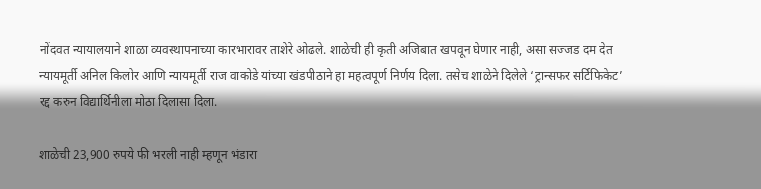नोंदवत न्यायालयाने शाळा व्यवस्थापनाच्या कारभारावर ताशेरे ओढले. शाळेची ही कृती अजिबात खपवून घेणार नाही, असा सज्जड दम देत न्यायमूर्ती अनिल किलोर आणि न्यायमूर्ती राज वाकोडे यांच्या खंडपीठाने हा महत्वपूर्ण निर्णय दिला. तसेच शाळेने दिलेले ‘ट्रान्सफर सर्टिफिकेट’ रद्द करुन विद्यार्थिनीला मोठा दिलासा दिला.

शाळेची 23,900 रुपये फी भरली नाही म्हणून भंडारा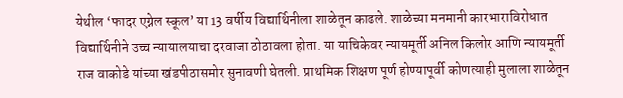येथील ‘फादर एग्नेल स्कूल’ या 13 वर्षीय विद्यार्थिनीला शाळेतून काढले. शाळेच्या मनमानी कारभाराविरोधात विद्यार्थिनीने उच्च न्यायालयाचा दरवाजा ठोठावला होता. या याचिकेवर न्यायमूर्ती अनिल किलोर आणि न्यायमूर्ती राज वाकोडे यांच्या खंडपीठासमोर सुनावणी घेतली. प्राथमिक शिक्षण पूर्ण होण्यापूर्वी कोणत्याही मुलाला शाळेतून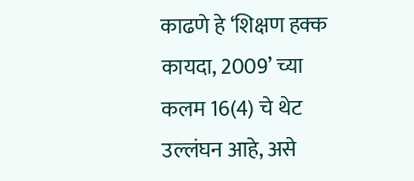काढणे हे ‘शिक्षण हक्क कायदा, 2009’ च्या कलम 16(4) चे थेट उल्लंघन आहे, असे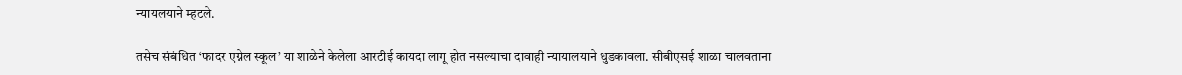न्यायलयाने म्हटले.

तसेच संबंधित ‘फादर एग्नेल स्कूल’ या शाळेने केलेला आरटीई कायदा लागू होत नसल्याचा दावाही न्यायालयाने धुडकावला. सीबीएसई शाळा चालवताना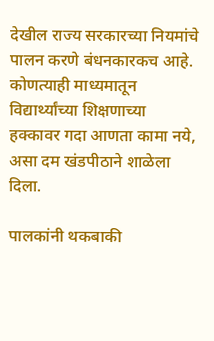देखील राज्य सरकारच्या नियमांचे पालन करणे बंधनकारकच आहे. कोणत्याही माध्यमातून विद्यार्थ्यांच्या शिक्षणाच्या हक्कावर गदा आणता कामा नये, असा दम खंडपीठाने शाळेला दिला.

पालकांनी थकबाकी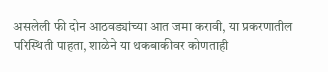असलेली फी दोन आठवड्यांच्या आत जमा करावी, या प्रकरणातील परिस्थिती पाहता, शाळेने या थकबाकीवर कोणताही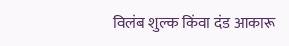विलंब शुल्क किंवा दंड आकारू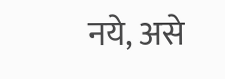नये, असे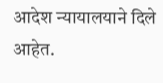आदेश न्यायालयाने दिले आहेत.